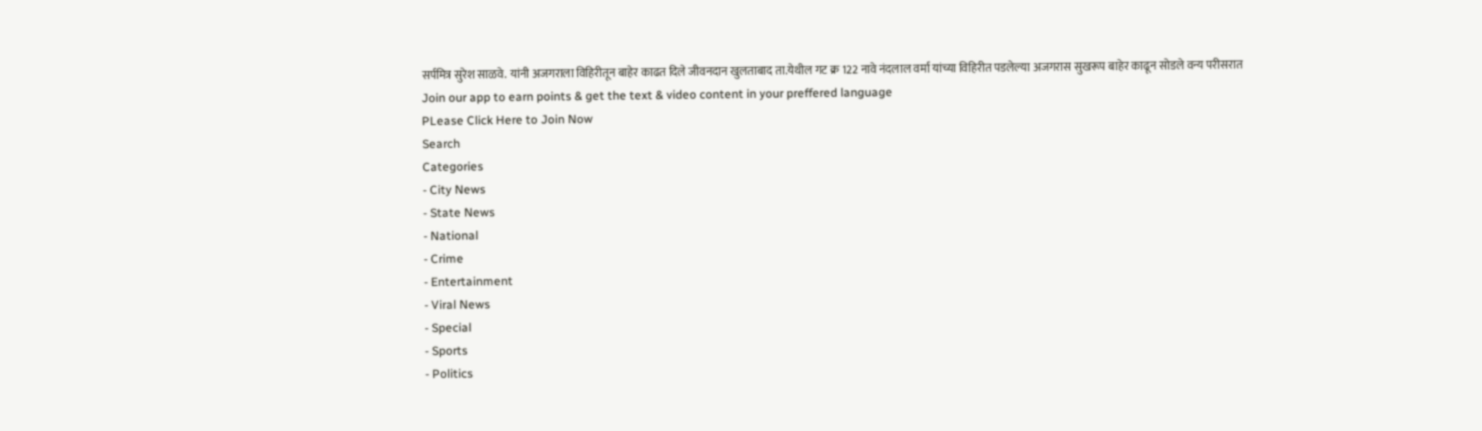सर्पमित्र सुरेश साळवे. यांनी अजगराला विहिरीतून बाहेर काढत दिले जीवनदान खुलताबाद ता.येथील गट क्र 122 नावे नंदलाल वर्मा यांच्या विहिरीत पडलेल्या अजगरास सुखरूप बाहेर काढून सोडले वन्य परीसरात
Join our app to earn points & get the text & video content in your preffered language
PLease Click Here to Join Now
Search
Categories
- City News
- State News
- National
- Crime
- Entertainment
- Viral News
- Special
- Sports
- Politics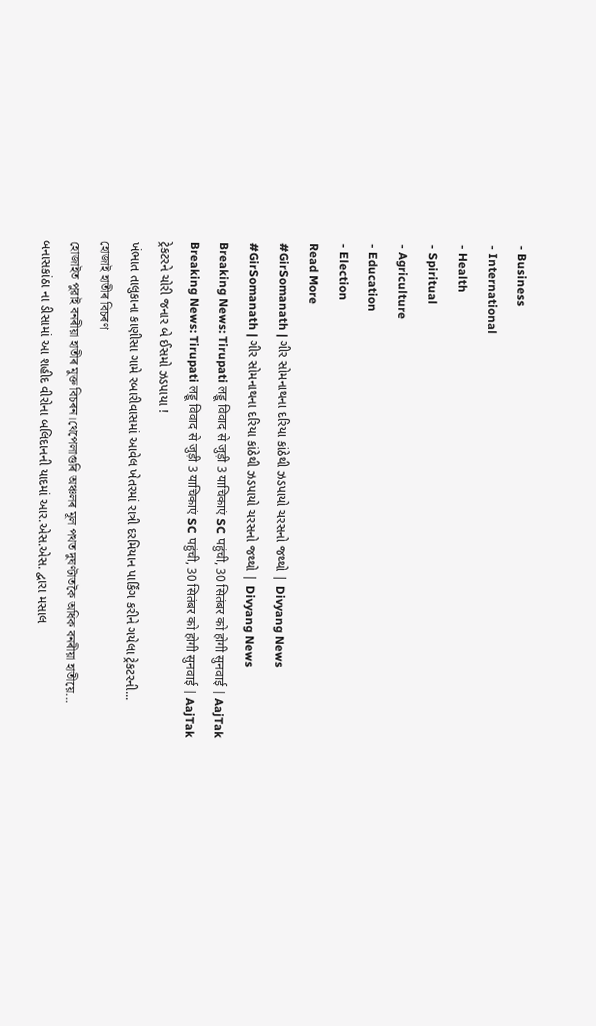- Business
- International
- Health
- Spiritual
- Agriculture
- Education
- Election
Read More
#GirSomanath | ગીર સોમનાથના દરિયા કાંઠેથી ઝડપાયો ચરસનો જથ્થો | Divyang News
#GirSomanath | ગીર સોમનાથના દરિયા કાંઠેથી ઝડપાયો ચરસનો જથ્થો | Divyang News
Breaking News: Tirupati लड्डू विवाद से जुड़ी 3 याचिकाएं SC पहुंची, 30 सितंबर को होगी सुनवाई | AajTak
Breaking News: Tirupati लड्डू विवाद से जुड़ी 3 याचिकाएं SC पहुंची, 30 सितंबर को होगी सुनवाई | AajTak
ટ્રેકટરને ચોરી જનાર બે ઈસમો ઝડપાયા !
ખંભાત તાલુકાના કાણીસા ગામે રબારીવાસમાં આવેલ ખેતરમાં રાત્રી દરમિયાન પાર્કિંગ કરીને ગયેલા ટ્રેકટરની...
হোজাই হাতীৰ বিচৰণ
হোজাইত পুৱাই বনৰীয়া হাতীৰ মুক্ত বিচৰন।থেপেলাগুৰি অঞ্চলৰ মূল পথত দুঘণ্টাতকৈ অধিক বনৰীয়া হাতীয়ে...
બનાસકાંઠા ના ડીસામાં આ શહીદ વીરોના બલિદાનની યાદમાં આર.એસ.એસ. દ્વારા મસાલ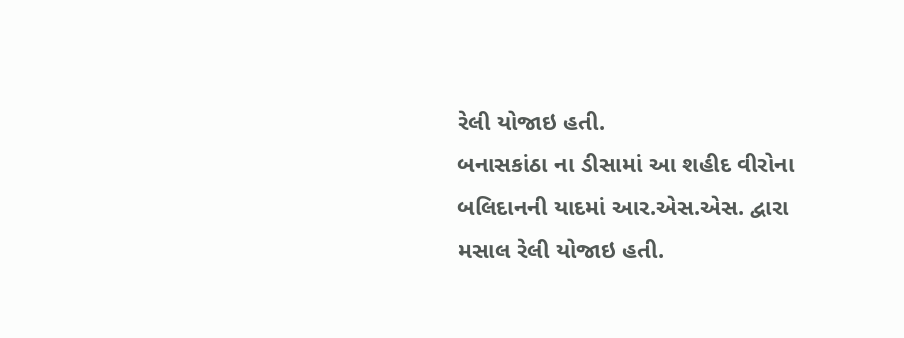રેલી યોજાઇ હતી.
બનાસકાંઠા ના ડીસામાં આ શહીદ વીરોના બલિદાનની યાદમાં આર.એસ.એસ. દ્વારા મસાલ રેલી યોજાઇ હતી.